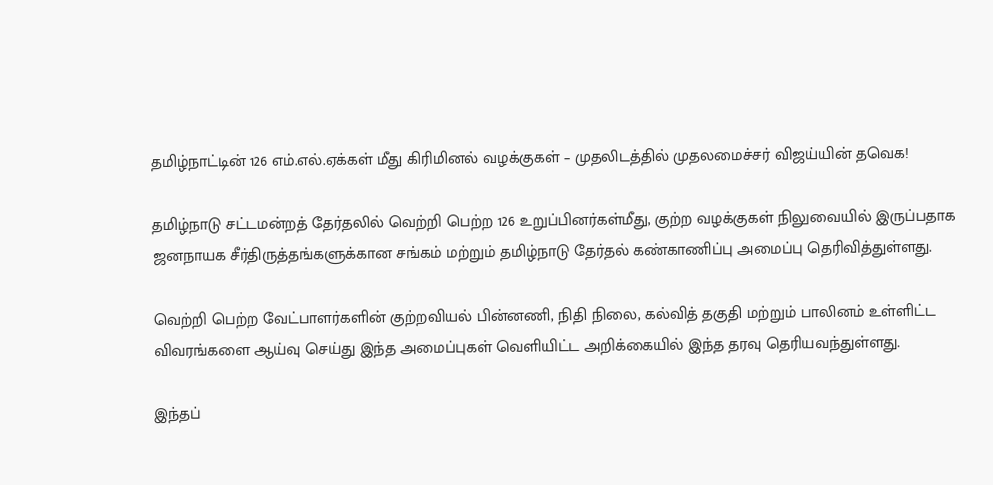தமிழ்நாட்டின் 126 எம்.எல்.ஏக்கள் மீது கிரிமினல் வழக்குகள் – முதலிடத்தில் முதலமைச்சர் விஜய்யின் தவெக!

தமிழ்நாடு சட்டமன்றத் தேர்தலில் வெற்றி பெற்ற 126 உறுப்பினர்கள்மீது, குற்ற வழக்குகள் நிலுவையில் இருப்பதாக ஜனநாயக சீர்திருத்தங்களுக்கான சங்கம் மற்றும் தமிழ்நாடு தேர்தல் கண்காணிப்பு அமைப்பு தெரிவித்துள்ளது.

வெற்றி பெற்ற வேட்பாளர்களின் குற்றவியல் பின்னணி, நிதி நிலை, கல்வித் தகுதி மற்றும் பாலினம் உள்ளிட்ட விவரங்களை ஆய்வு செய்து இந்த அமைப்புகள் வெளியிட்ட அறிக்கையில் இந்த தரவு தெரியவந்துள்ளது.

இந்தப்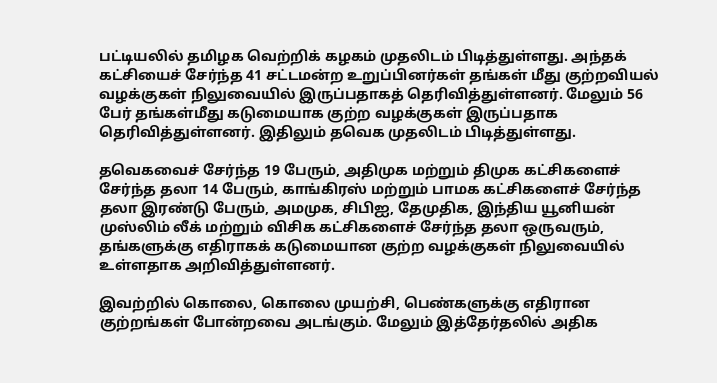பட்டியலில் தமிழக வெற்றிக் கழகம் முதலிடம் பிடித்துள்ளது. அந்தக் கட்சியைச் சேர்ந்த 41 சட்டமன்ற உறுப்பினர்கள் தங்கள் மீது குற்றவியல் வழக்குகள் நிலுவையில் இருப்பதாகத் தெரிவித்துள்ளனர். மேலும் 56 பேர் தங்கள்மீது கடுமையாக குற்ற வழக்குகள் இருப்பதாக தெரிவித்துள்ளனர். இதிலும் தவெக முதலிடம் பிடித்துள்ளது.

தவெகவைச் சேர்ந்த 19 பேரும், அதிமுக மற்றும் திமுக கட்சிகளைச் சேர்ந்த தலா 14 பேரும், காங்கிரஸ் மற்றும் பாமக கட்சிகளைச் சேர்ந்த தலா இரண்டு பேரும், அமமுக, சிபிஐ, தேமுதிக, இந்திய யூனியன் முஸ்லிம் லீக் மற்றும் விசிக கட்சிகளைச் சேர்ந்த தலா ஒருவரும், தங்களுக்கு எதிராகக் கடுமையான குற்ற வழக்குகள் நிலுவையில் உள்ளதாக அறிவித்துள்ளனர்.

இவற்றில் கொலை, கொலை முயற்சி, பெண்களுக்கு எதிரான குற்றங்கள் போன்றவை அடங்கும். மேலும் இத்தேர்தலில் அதிக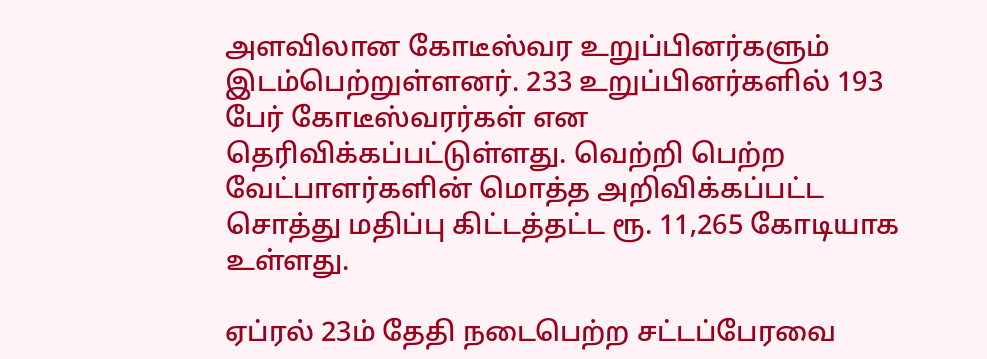அளவிலான கோடீஸ்வர உறுப்பினர்களும் இடம்பெற்றுள்ளனர். 233 உறுப்பினர்களில் 193 பேர் கோடீஸ்வரர்கள் என தெரிவிக்கப்பட்டுள்ளது. வெற்றி பெற்ற வேட்பாளர்களின் மொத்த அறிவிக்கப்பட்ட சொத்து மதிப்பு கிட்டத்தட்ட ரூ. 11,265 கோடியாக உள்ளது.

ஏப்ரல் 23ம் தேதி நடைபெற்ற சட்டப்பேரவை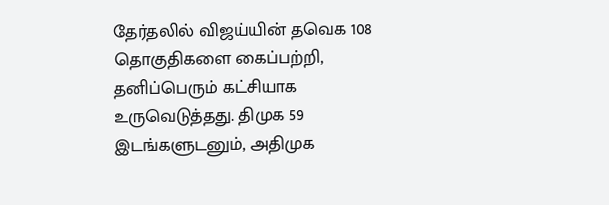தேர்தலில் விஜய்யின் தவெக 108 தொகுதிகளை கைப்பற்றி, தனிப்பெரும் கட்சியாக உருவெடுத்தது. திமுக 59 இடங்களுடனும், அதிமுக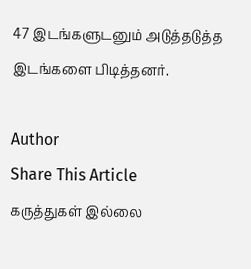47 இடங்களுடனும் அடுத்தடுத்த இடங்களை பிடித்தனர்.

Author
Share This Article
கருத்துகள் இல்லை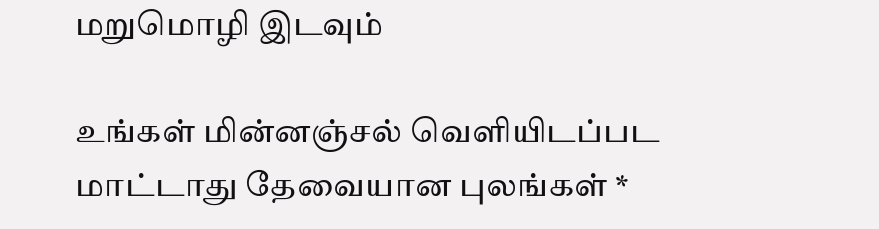மறுமொழி இடவும்

உங்கள் மின்னஞ்சல் வெளியிடப்பட மாட்டாது தேவையான புலங்கள் *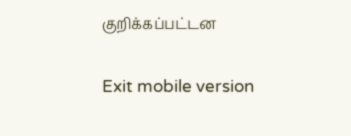குறிக்கப்பட்டன

Exit mobile version